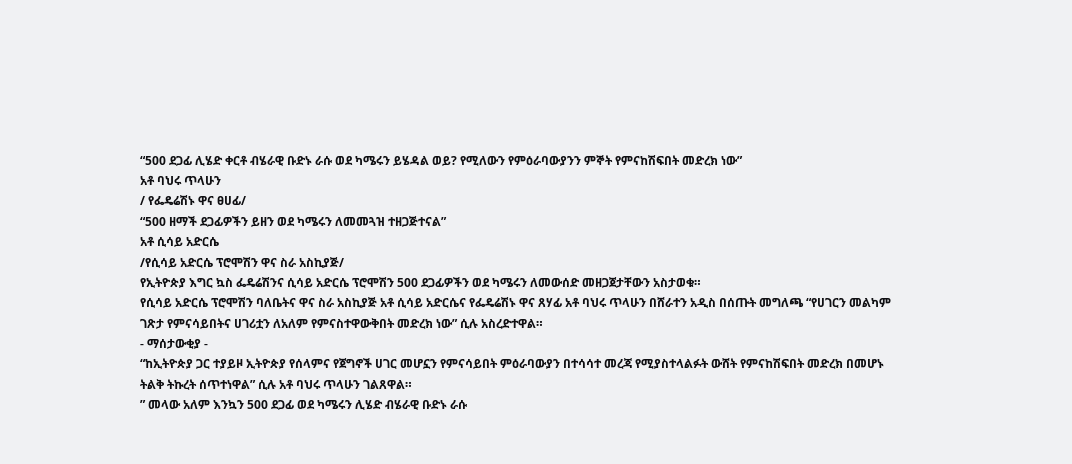“500 ደጋፊ ሊሄድ ቀርቶ ብሄራዊ ቡድኑ ራሱ ወደ ካሜሩን ይሄዳል ወይ? የሚለውን የምዕራባውያንን ምኞት የምናከሽፍበት መድረክ ነው”
አቶ ባህሩ ጥላሁን
/ የፌዴሬሽኑ ዋና ፀሀፊ/
“500 ዘማች ደጋፊዎችን ይዘን ወደ ካሜሩን ለመመጓዝ ተዘጋጅተናል”
አቶ ሲሳይ አድርሴ
/የሲሳይ አድርሴ ፕሮሞሽን ዋና ስራ አስኪያጅ/
የኢትዮጵያ እግር ኳስ ፌዴሬሽንና ሲሳይ አድርሴ ፕሮሞሽን 500 ደጋፊዎችን ወደ ካሜሩን ለመውሰድ መዘጋጀታቸውን አስታወቁ።
የሲሳይ አድርሴ ፕሮሞሽን ባለቤትና ዋና ስራ አስኪያጅ አቶ ሲሳይ አድርሴና የፌዴሬሽኑ ዋና ጸሃፊ አቶ ባህሩ ጥላሁን በሸራተን አዲስ በሰጡት መግለጫ “የሀገርን መልካም ገጽታ የምናሳይበትና ሀገሪቷን ለአለም የምናስተዋውቅበት መድረክ ነው” ሲሉ አስረድተዋል።
- ማሰታውቂያ -
“ከኢትዮጵያ ጋር ተያይዞ ኢትዮጵያ የሰላምና የጀግኖች ሀገር መሆኗን የምናሳይበት ምዕራባውያን በተሳሳተ መረጃ የሚያስተላልፉት ውሸት የምናከሽፍበት መድረክ በመሆኑ ትልቅ ትኩረት ሰጥተነዋል” ሲሉ አቶ ባህሩ ጥላሁን ገልጸዋል።
” መላው አለም እንኳን 500 ደጋፊ ወደ ካሜሩን ሊሄድ ብሄራዊ ቡድኑ ራሱ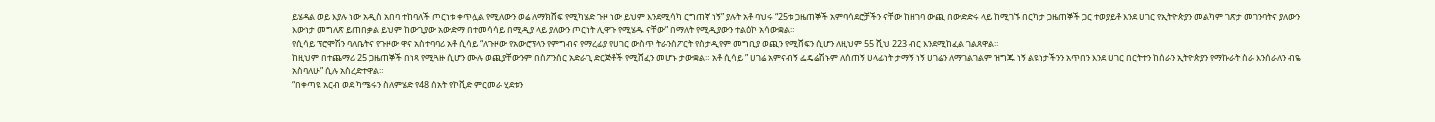ይሄዳል ወይ እያሉ ነው አዲስ አበባ ተከባለች ጦርነቱ ቀጥሏል የሚለውን ወሬ ለማክሸፍ የሚካሄድ ጉዞ ነው ይህም እንደሚሳካ ርግጠኛ ነኝ” ያሉት አቶ ባህሩ “25ቱ ጋዜጠኞች አምባሳደሮቻችን ናቸው ከዘገባ ውጪ በውድድሩ ላይ ከሚገኙ በርካታ ጋዜጠኞች ጋር ተወያይቶ እንደ ሀገር የኢትዮጵያን መልካም ገጽታ መገንባትና ያለውን እውነታ መግለጽ ይጠበቃል ይህም ከውጊያው አውድማ በተመሳሳይ በሚዲያ ላይ ያለውን ጦርነት ሊዋጉ የሚሄዱ ናቸው” በማለት የሚዲያውን ተልዕኮ አሳውቋል።
የሲሳይ ፕሮሞሽን ባለቤትና የጉዞው ዋና አስተባባሪ አቶ ሲሳይ “ለጉዞው የአውሮፕላን የምግብና የማረፊያ የሀገር ውስጥ ትራንስፖርት የስታዲየም መግቢያ ወጪን የሚሸፍን ሲሆን ለዚህም 55 ሺህ 223 ብር እንደሚከፈል ገልጸዋል።
ከዚህም በተጨማሪ 25 ጋዜጠኞች በነጻ የሚጓዙ ሲሆን ሙሉ ወጪያቸውንም በስፖንሰር አድራጊ ድርጅቶች የሚሸፈን መሆኑ ታውቋል። አቶ ሲሳይ ” ሀገሬ አምናብኝ ፌዴሬሽኑም ለሰጠኝ ሀላፊነት ታማኝ ነኝ ሀገሬን ለማገልገልም ዝግጁ ነኝ ልዩነታችንን አጥበን እንደ ሀገር በርትተን ከሰራን ኢትዮጵያን የማኩራት ስራ እንሰራለን ብዬ አስባለሁ” ሲሉ አስረድተዋል።
“በቀጣዩ አርብ ወደ ካሜሩን ስለምሄድ የ48 ሰአት የኮቪድ ምርመራ ሂደቱን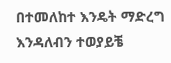በተመለከተ እንዴት ማድረግ እንዳለብን ተወያይቼ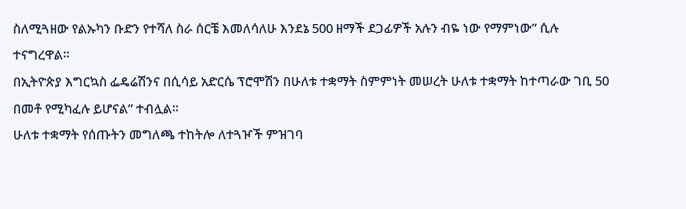ስለሚጓዘው የልኡካን ቡድን የተሻለ ስራ ሰርቼ እመለሳለሁ እንደኔ 500 ዘማች ደጋፊዎች አሉን ብዬ ነው የማምነው” ሲሉ ተናግረዋል።
በኢትዮጵያ እግርኳስ ፌዴሬሽንና በሲሳይ አድርሴ ፕሮሞሽን በሁለቱ ተቋማት ስምምነት መሠረት ሁለቱ ተቋማት ከተጣራው ገቢ 50 በመቶ የሚካፈሉ ይሆናል” ተብሏል።
ሁለቱ ተቋማት የሰጡትን መግለጫ ተከትሎ ለተጓዦች ምዝገባ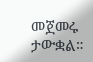መጀመሩ ታውቋል።